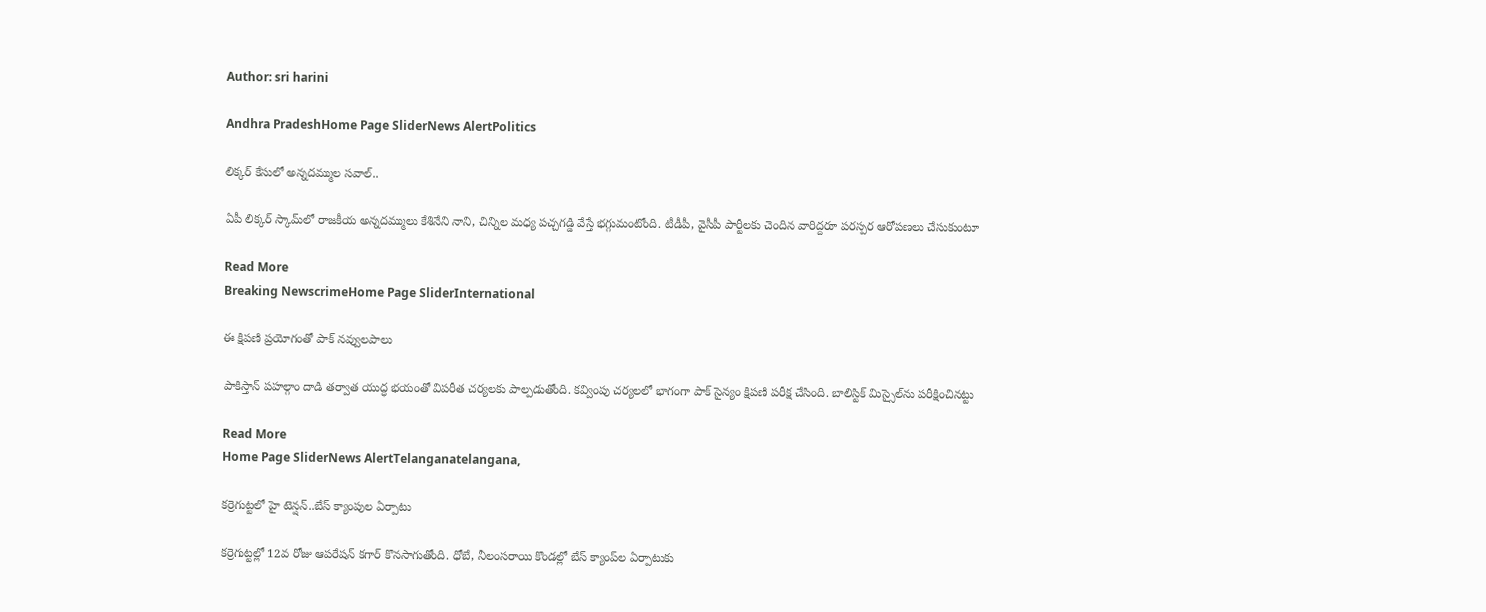Author: sri harini

Andhra PradeshHome Page SliderNews AlertPolitics

లిక్కర్ కేసులో అన్నదమ్ముల సవాల్..

ఏపీ లిక్కర్ స్కామ్‌లో రాజకీయ అన్నదమ్ములు కేశినేని నాని, చిన్నిల మధ్య పచ్చగడ్డి వేస్తే భగ్గుమంటోంది. టీడీపీ, వైసీపీ పార్టీలకు చెందిన వారిద్దరూ పరస్పర ఆరోపణలు చేసుకుంటూ

Read More
Breaking NewscrimeHome Page SliderInternational

ఈ క్షిపణి ప్రయోగంతో పాక్ నవ్వులపాలు

పాకిస్తాన్ పహల్గాం దాడి తర్వాత యుద్ధ భయంతో విపరీత చర్యలకు పాల్పడుతోంది. కవ్వింపు చర్యలలో భాగంగా పాక్ సైన్యం క్షిపణి పరీక్ష చేసింది. బాలిస్టిక్ మిస్సైల్‌ను పరీక్షించినట్టు

Read More
Home Page SliderNews AlertTelanganatelangana,

కర్రెగుట్టలో హై టెన్షన్..బేస్ క్యాంపుల ఏర్పాటు

కర్రెగుట్టల్లో 12వ రోజు ఆపరేషన్ కగార్ కొనసాగుతోంది. ధోబే, నీలంసరాయి కొండల్లో బేస్‌ క్యాంప్‌ల ఏర్పాటుకు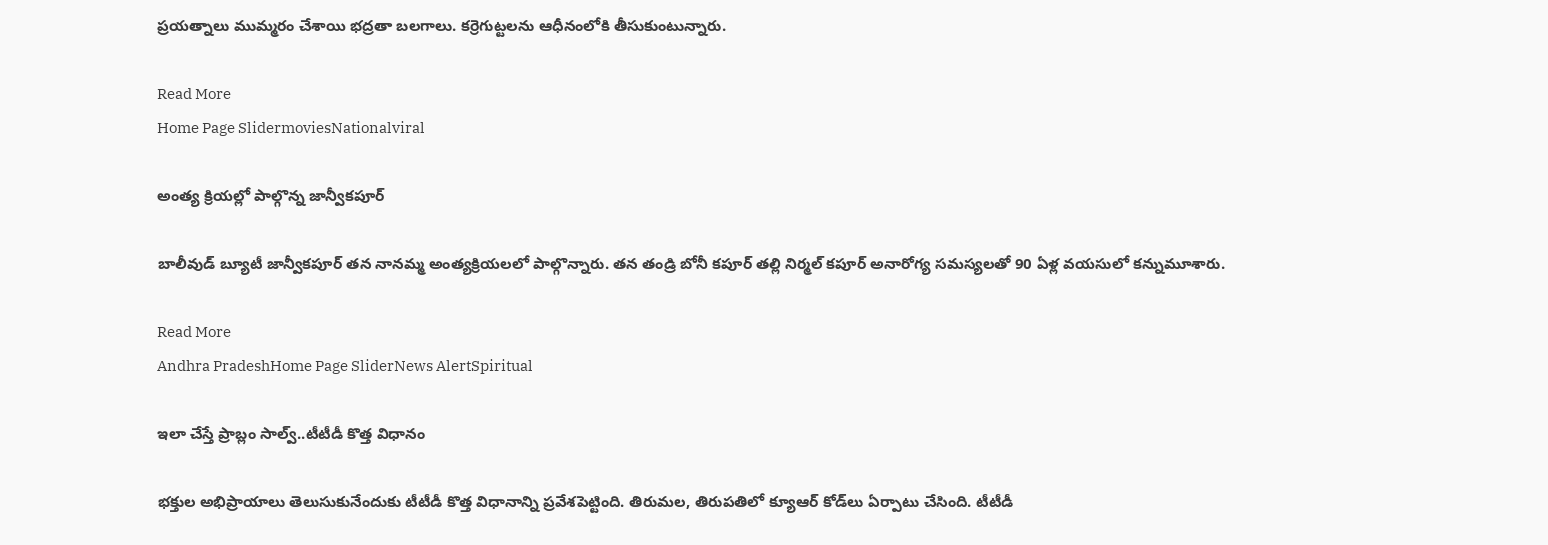ప్రయత్నాలు ముమ్మరం చేశాయి భద్రతా బలగాలు. కర్రెగుట్టలను ఆధీనంలోకి తీసుకుంటున్నారు.

Read More
Home Page SlidermoviesNationalviral

అంత్య క్రియల్లో పాల్గొన్న జాన్వీకపూర్

బాలీవుడ్ బ్యూటీ జాన్వీకపూర్ తన నానమ్మ అంత్యక్రియలలో పాల్గొన్నారు. తన తండ్రి బోనీ కపూర్ తల్లి నిర్మల్ కపూర్ అనారోగ్య సమస్యలతో 90 ఏళ్ల వయసులో కన్నుమూశారు.

Read More
Andhra PradeshHome Page SliderNews AlertSpiritual

ఇలా చేస్తే ప్రాబ్లం సాల్వ్..టీటీడీ కొత్త విధానం

భక్తుల అభిప్రాయాలు తెలుసుకునేందుకు టీటీడీ కొత్త విధానాన్ని ప్రవేశపెట్టింది. తిరుమల, తిరుపతిలో క్యూఆర్ కోడ్‌లు ఏర్పాటు చేసింది. టీటీడీ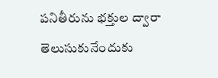పనితీరును భక్తుల ద్వారా తెలుసుకునేందుకు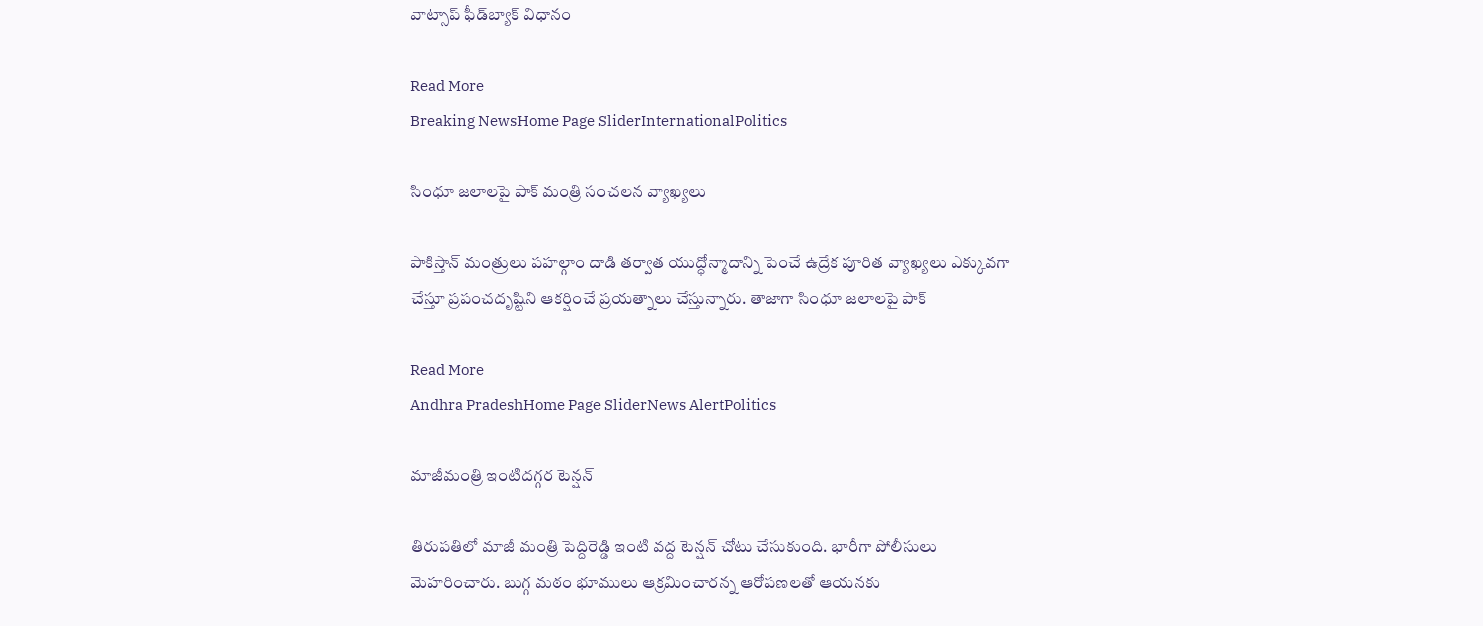వాట్సాప్‌ ఫీడ్‌బ్యాక్‌ విధానం

Read More
Breaking NewsHome Page SliderInternationalPolitics

సింధూ జలాలపై పాక్ మంత్రి సంచలన వ్యాఖ్యలు

పాకిస్తాన్ మంత్రులు పహల్గాం దాడి తర్వాత యుద్ధోన్మాదాన్ని పెంచే ఉద్రేక పూరిత వ్యాఖ్యలు ఎక్కువగా చేస్తూ ప్రపంచదృష్టిని ఆకర్షించే ప్రయత్నాలు చేస్తున్నారు. తాజాగా సింధూ జలాలపై పాక్

Read More
Andhra PradeshHome Page SliderNews AlertPolitics

మాజీమంత్రి ఇంటిదగ్గర టెన్షన్

తిరుపతిలో మాజీ మంత్రి పెద్దిరెడ్డి ఇంటి వద్ద టెన్షన్ చోటు చేసుకుంది. భారీగా పోలీసులు మెహరించారు. బుగ్గ మఠం భూములు ఆక్రమించారన్న ఆరోపణలతో ఆయనకు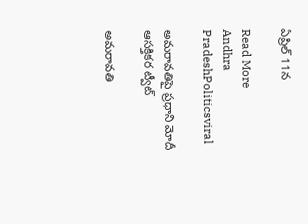ఏప్రిల్‌ 11న

Read More
Andhra PradeshPoliticsviral

అమరావతిపై ప్రధాని మోదీ ఆసక్తికర ట్వీట్‌

అమరావతి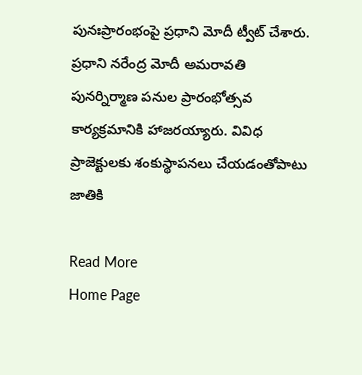పునఃప్రారంభంపై ప్రధాని మోదీ ట్వీట్ చేశారు.  ప్రధాని నరేంద్ర మోదీ అమరావతి పునర్నిర్మాణ పనుల ప్రారంభోత్సవ కార్యక్రమానికి హాజరయ్యారు. వివిధ ప్రాజెక్టులకు శంకుస్థాపనలు చేయడంతోపాటు జాతికి

Read More
Home Page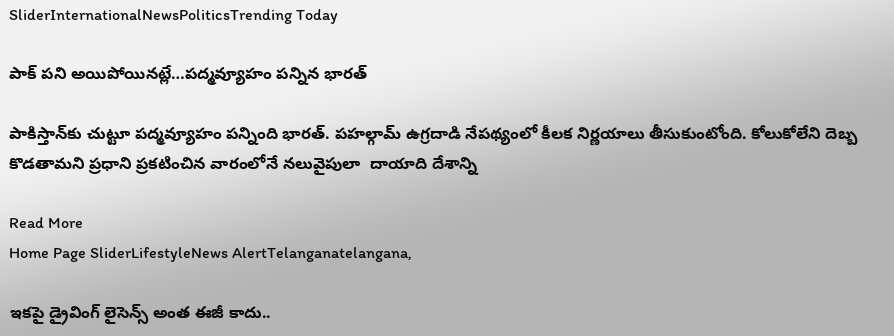SliderInternationalNewsPoliticsTrending Today

పాక్ పని అయిపోయినట్లే…పద్మవ్యూహం పన్నిన భారత్

పాకిస్తాన్‌కు చుట్టూ పద్మవ్యూహం పన్నింది భారత్. పహల్గామ్‌ ఉగ్రదాడి నేపథ్యంలో కీలక నిర్ణయాలు తీసుకుంటోంది. కోలుకోలేని దెబ్బ కొడతామని ప్రధాని ప్రకటించిన వారంలోనే నలువైపులా  దాయాది దేశాన్ని

Read More
Home Page SliderLifestyleNews AlertTelanganatelangana,

ఇకపై డ్రైవింగ్ లైసెన్స్ అంత ఈజీ కాదు..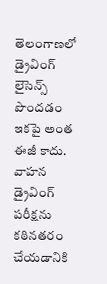తెలంగాణలో డ్రైవింగ్ లైసెన్స్ పొందడం ఇకపై అంత ఈజీ కాదు. వాహన డ్రైవింగ్ పరీక్షను కఠినతరం చేయడానికి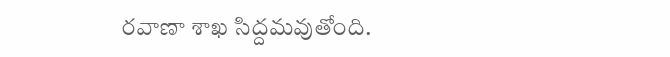రవాణా శాఖ సిద్దమవుతోంది.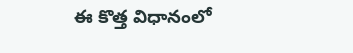ఈ కొత్త విధానంలో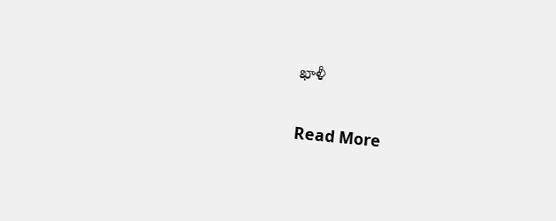ఖాళీ

Read More